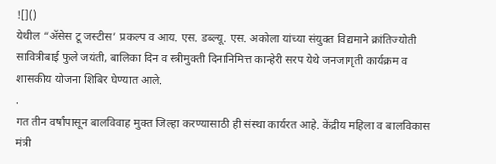![]()
येथील “ॲसेस टू जस्टीस’ प्रकल्प व आय. एस. डब्ल्यू. एस. अकोला यांच्या संयुक्त विद्यमाने क्रांतिज्योती सावित्रीबाई फुले जयंती, बालिका दिन व स्त्रीमुक्ती दिनानिमित्त कान्हेरी सरप येथे जनजागृती कार्यक्रम व शासकीय योजना शिबिर घेण्यात आले.
.
गत तीन वर्षांपासून बालविवाह मुक्त जिल्हा करण्यासाठी ही संस्था कार्यरत आहे. केंद्रीय महिला व बालविकास मंत्री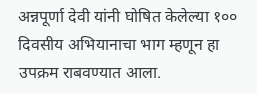अन्नपूर्णा देवी यांनी घोषित केलेल्या १०० दिवसीय अभियानाचा भाग म्हणून हा उपक्रम राबवण्यात आला.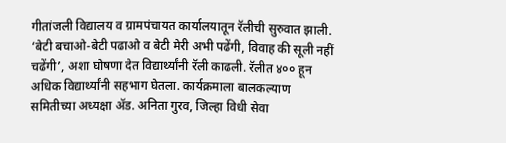गीतांजली विद्यालय व ग्रामपंचायत कार्यालयातून रॅलीची सुरुवात झाली. ‘बेटी बचाओ-बेटी पढाओ व बेटी मेरी अभी पढेंगी, विवाह की सूली नहीं चढेंगी’, अशा घोषणा देत विद्यार्थ्यांनी रॅली काढली. रॅलीत ४०० हून अधिक विद्यार्थ्यांनी सहभाग घेतला. कार्यक्रमाला बालकल्याण समितीच्या अध्यक्षा ॲड. अनिता गुरव, जिल्हा विधी सेवा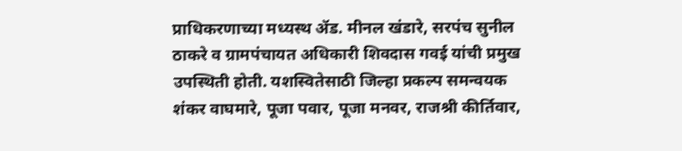प्राधिकरणाच्या मध्यस्थ ॲड. मीनल खंडारे, सरपंच सुनील ठाकरे व ग्रामपंचायत अधिकारी शिवदास गवई यांची प्रमुख उपस्थिती होती. यशस्वितेसाठी जिल्हा प्रकल्प समन्वयक शंकर वाघमारे, पूजा पवार, पूजा मनवर, राजश्री कीर्तिवार,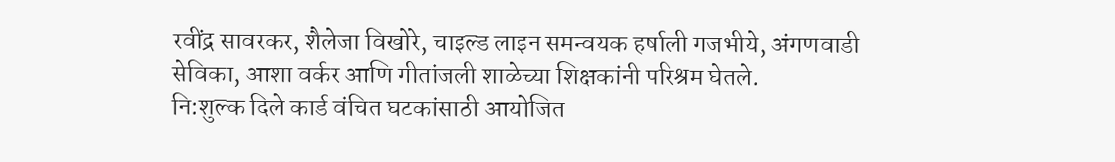रवींद्र सावरकर, शैलेजा विखोरे, चाइल्ड लाइन समन्वयक हर्षाली गजभीये, अंगणवाडी सेविका, आशा वर्कर आणि गीतांजली शाळेच्या शिक्षकांनी परिश्रम घेतले.
नि:शुल्क दिले कार्ड वंचित घटकांसाठी आयोजित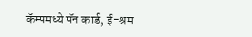कॅम्पमध्ये पॅन कार्ड, ई-श्रम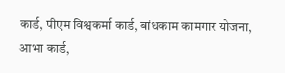कार्ड, पीएम विश्वकर्मा कार्ड, बांधकाम कामगार योजना, आभा कार्ड,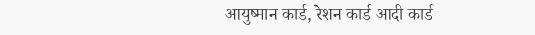आयुष्मान कार्ड, रेशन कार्ड आदी कार्ड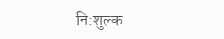नि:शुल्क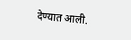देण्यात आली.